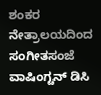ಶಂಕರ ನೇತ್ರಾಲಯದಿಂದ ಸಂಗೀತಸಂಜೆ
ವಾಷಿಂಗ್ಟನ್ ಡಿಸಿ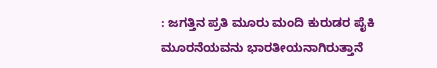: ಜಗತ್ತಿನ ಪ್ರತಿ ಮೂರು ಮಂದಿ ಕುರುಡರ ಪೈಕಿ ಮೂರನೆಯವನು ಭಾರತೀಯನಾಗಿರುತ್ತಾನೆ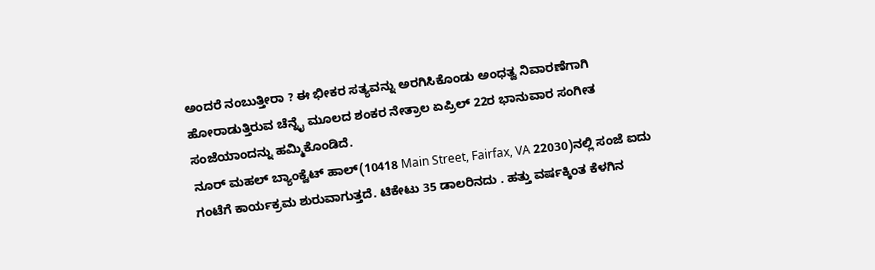ಅಂದರೆ ನಂಬುತ್ತೀರಾ ? ಈ ಭೀಕರ ಸತ್ಯವನ್ನು ಅರಗಿಸಿಕೊಂಡು ಅಂಧತ್ವ ನಿವಾರಣೆಗಾಗಿ ಹೋರಾಡುತ್ತಿರುವ ಚೆನ್ನೈ ಮೂಲದ ಶಂಕರ ನೇತ್ರಾಲ ಏಪ್ರಿಲ್ 22ರ ಭಾನುವಾರ ಸಂಗೀತ ಸಂಜೆಯಾಂದನ್ನು ಹಮ್ಮಿಕೊಂಡಿದೆ.
ನೂರ್ ಮಹಲ್ ಬ್ಯಾಂಕ್ವೆಟ್ ಹಾಲ್(10418 Main Street, Fairfax, VA 22030)ನಲ್ಲಿ ಸಂಜೆ ಐದು ಗಂಟೆಗೆ ಕಾರ್ಯಕ್ರಮ ಶುರುವಾಗುತ್ತದೆ. ಟಿಕೇಟು 35 ಡಾಲರಿನದು . ಹತ್ತು ವರ್ಷಕ್ಕಿಂತ ಕೆಳಗಿನ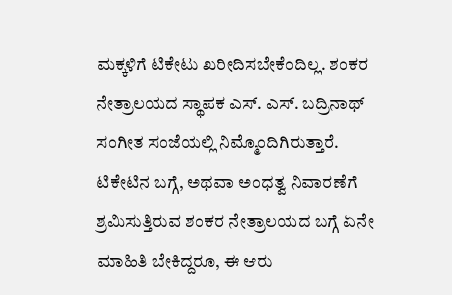ಮಕ್ಕಳಿಗೆ ಟಿಕೇಟು ಖರೀದಿಸಬೇಕೆಂದಿಲ್ಲ. ಶಂಕರ ನೇತ್ರಾಲಯದ ಸ್ಥಾಪಕ ಎಸ್. ಎಸ್. ಬದ್ರಿನಾಥ್ ಸಂಗೀತ ಸಂಜೆಯಲ್ಲಿ ನಿಮ್ಮೊಂದಿಗಿರುತ್ತಾರೆ.
ಟಿಕೇಟಿನ ಬಗ್ಗೆ, ಅಥವಾ ಅಂಧತ್ವ ನಿವಾರಣೆಗೆ ಶ್ರಮಿಸುತ್ತಿರುವ ಶಂಕರ ನೇತ್ರಾಲಯದ ಬಗ್ಗೆ ಏನೇ ಮಾಹಿತಿ ಬೇಕಿದ್ದರೂ, ಈ ಆರು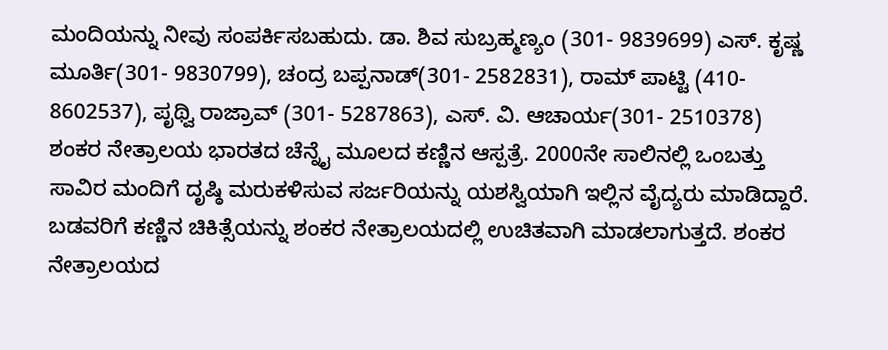ಮಂದಿಯನ್ನು ನೀವು ಸಂಪರ್ಕಿಸಬಹುದು. ಡಾ. ಶಿವ ಸುಬ್ರಹ್ಮಣ್ಯಂ (301- 9839699) ಎಸ್. ಕೃಷ್ಣ ಮೂರ್ತಿ(301- 9830799), ಚಂದ್ರ ಬಪ್ಪನಾಡ್(301- 2582831), ರಾಮ್ ಪಾಟ್ಟಿ (410- 8602537), ಪೃಥ್ವಿ ರಾಜ್ರಾವ್ (301- 5287863), ಎಸ್. ವಿ. ಆಚಾರ್ಯ(301- 2510378)
ಶಂಕರ ನೇತ್ರಾಲಯ ಭಾರತದ ಚೆನ್ನೈ ಮೂಲದ ಕಣ್ಣಿನ ಆಸ್ಪತ್ರೆ. 2000ನೇ ಸಾಲಿನಲ್ಲಿ ಒಂಬತ್ತು ಸಾವಿರ ಮಂದಿಗೆ ದೃಷ್ಠಿ ಮರುಕಳಿಸುವ ಸರ್ಜರಿಯನ್ನು ಯಶಸ್ವಿಯಾಗಿ ಇಲ್ಲಿನ ವೈದ್ಯರು ಮಾಡಿದ್ದಾರೆ. ಬಡವರಿಗೆ ಕಣ್ಣಿನ ಚಿಕಿತ್ಸೆಯನ್ನು ಶಂಕರ ನೇತ್ರಾಲಯದಲ್ಲಿ ಉಚಿತವಾಗಿ ಮಾಡಲಾಗುತ್ತದೆ. ಶಂಕರ ನೇತ್ರಾಲಯದ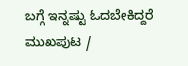ಬಗ್ಗೆ ಇನ್ನಷ್ಟು ಓದಬೇಕಿದ್ದರೆ ಮುಖಪುಟ /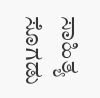ಸಾಹಿತ್ಯ ಸೊಗಡು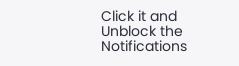Click it and Unblock the Notifications